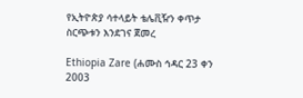የኢትዮጵያ ሳተላይት ቴሌቪዥን ቀጥታ ስርጭቱን እንደገና ጀመረ

Ethiopia Zare (ሐሙስ ኅዳር 23 ቀን 2003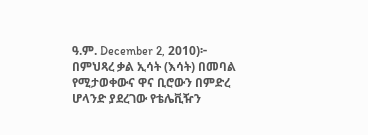ዓ.ም. December 2, 2010)፦ በምህጻረ ቃል ኢሳት (እሳት) በመባል የሚታወቀውና ዋና ቢሮውን በምድረ ሆላንድ ያደረገው የቴሌቪዥን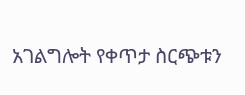አገልግሎት የቀጥታ ስርጭቱን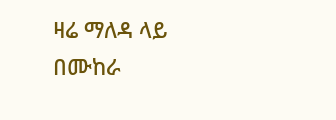ዛሬ ማለዳ ላይ በሙከራ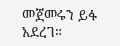መጀመሩን ይፋ አደረገ።